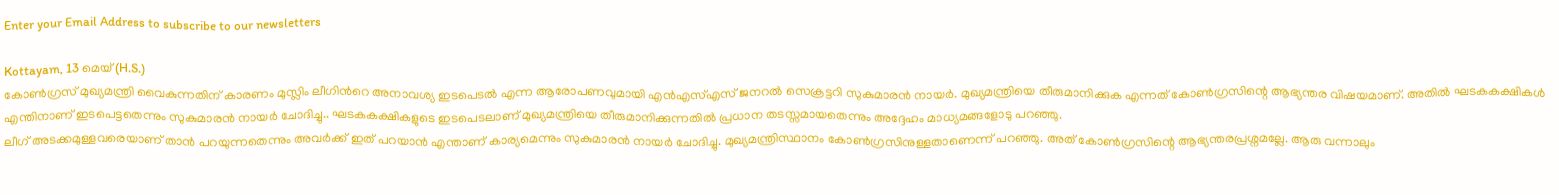Enter your Email Address to subscribe to our newsletters

Kottayam, 13 മെയ് (H.S.)
കോൺഗ്രസ് മുഖ്യമന്ത്രി വൈകുന്നതിന് കാരണം മുസ്ലിം ലീഗിൻറെ അനാവശ്യ ഇടപെടൽ എന്ന ആരോപണവുമായി എൻഎസ്എസ് ജനറൽ സെക്രട്ടറി സുകുമാരൻ നായർ. മുഖ്യമന്ത്രിയെ തീരുമാനിക്കുക എന്നത് കോൺഗ്രസിന്റെ ആഭ്യന്തര വിഷയമാണ്. അതിൽ ഘടകകക്ഷികൾ എന്തിനാണ് ഇടപെട്ടതെന്നും സുകുമാരൻ നായർ ചോദിച്ചു.. ഘടകകക്ഷികളുടെ ഇടപെടലാണ് മുഖ്യമന്ത്രിയെ തീരുമാനിക്കുന്നതിൽ പ്രധാന തടസ്സമായതെന്നും അദ്ദേഹം മാധ്യമങ്ങളോടു പറഞ്ഞു.
ലീഗ് അടക്കമുള്ളവരെയാണ് താൻ പറയുന്നതെന്നും അവർക്ക് ഇത് പറയാൻ എന്താണ് കാര്യമെന്നും സുകുമാരൻ നായർ ചോദിച്ചു. മുഖ്യമന്ത്രിസ്ഥാനം കോൺഗ്രസിനുള്ളതാണെന്ന് പറഞ്ഞു. അത് കോൺഗ്രസിന്റെ ആഭ്യന്തരപ്രശ്നമല്ലേ. ആരു വന്നാലും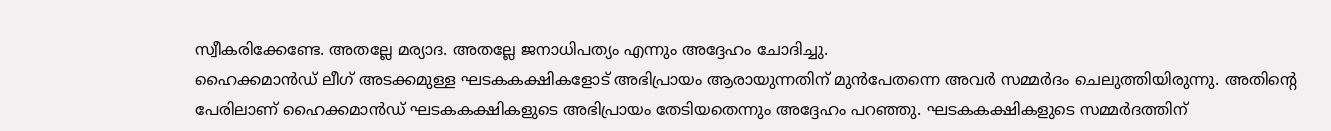സ്വീകരിക്കേണ്ടേ. അതല്ലേ മര്യാദ. അതല്ലേ ജനാധിപത്യം എന്നും അദ്ദേഹം ചോദിച്ചു.
ഹൈക്കമാൻഡ് ലീഗ് അടക്കമുള്ള ഘടകകക്ഷികളോട് അഭിപ്രായം ആരായുന്നതിന് മുൻപേതന്നെ അവർ സമ്മർദം ചെലുത്തിയിരുന്നു. അതിന്റെ പേരിലാണ് ഹൈക്കമാൻഡ് ഘടകകക്ഷികളുടെ അഭിപ്രായം തേടിയതെന്നും അദ്ദേഹം പറഞ്ഞു. ഘടകകക്ഷികളുടെ സമ്മർദത്തിന്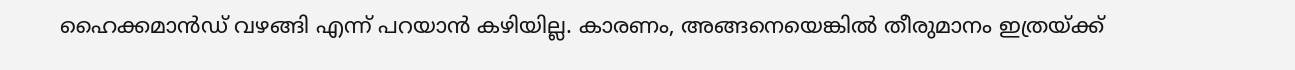ഹൈക്കമാൻഡ് വഴങ്ങി എന്ന് പറയാൻ കഴിയില്ല. കാരണം, അങ്ങനെയെങ്കിൽ തീരുമാനം ഇത്രയ്ക്ക്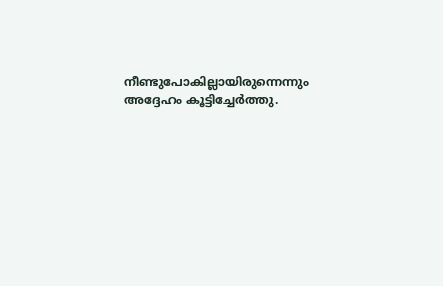നീണ്ടുപോകില്ലായിരുന്നെന്നും അദ്ദേഹം കൂട്ടിച്ചേർത്തു.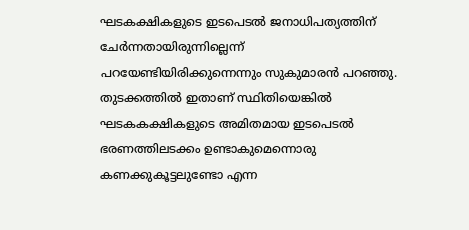ഘടകക്ഷികളുടെ ഇടപെടൽ ജനാധിപത്യത്തിന് ചേർന്നതായിരുന്നില്ലെന്ന് പറയേണ്ടിയിരിക്കുന്നെന്നും സുകുമാരൻ പറഞ്ഞു.
തുടക്കത്തിൽ ഇതാണ് സ്ഥിതിയെങ്കിൽ ഘടകകക്ഷികളുടെ അമിതമായ ഇടപെടൽ ഭരണത്തിലടക്കം ഉണ്ടാകുമെന്നൊരു കണക്കുകൂട്ടലുണ്ടോ എന്ന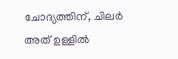ചോദ്യത്തിന്, ചിലർ അത് ഉള്ളിൽ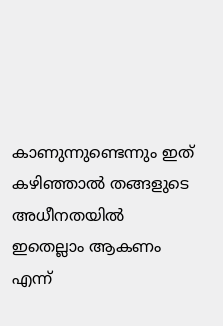കാണുന്നുണ്ടെന്നും ഇത് കഴിഞ്ഞാൽ തങ്ങളുടെ അധീനതയിൽ ഇതെല്ലാം ആകണം എന്ന്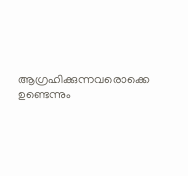ആഗ്രഹിക്കുന്നവരൊക്കെ ഉണ്ടെന്നും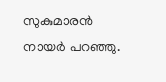സുകുമാരൻ നായർ പറഞ്ഞു.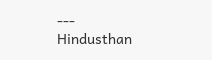---
Hindusthan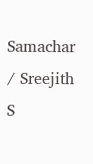Samachar / Sreejith S